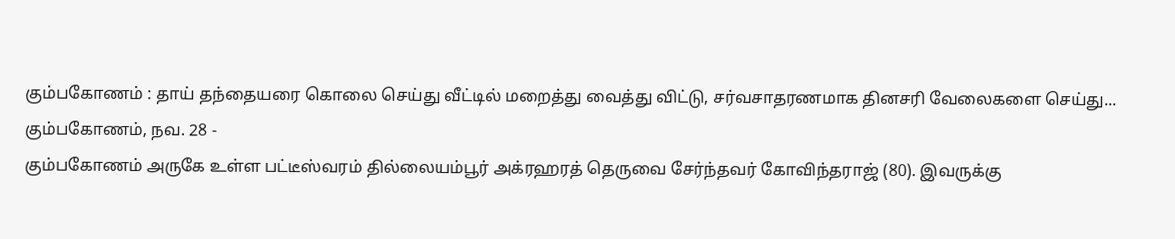கும்பகோணம் : தாய் தந்தையரை கொலை செய்து வீட்டில் மறைத்து வைத்து விட்டு, சர்வசாதரணமாக தினசரி வேலைகளை செய்து...
கும்பகோணம், நவ. 28 -
கும்பகோணம் அருகே உள்ள பட்டீஸ்வரம் தில்லையம்பூர் அக்ரஹரத் தெருவை சேர்ந்தவர் கோவிந்தராஜ் (80). இவருக்கு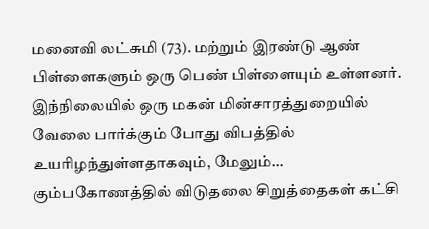மனைவி லட்சுமி (73). மற்றும் இரண்டு ஆண் பிள்ளைகளும் ஒரு பெண் பிள்ளையும் உள்ளனர்.
இந்நிலையில் ஒரு மகன் மின்சாரத்துறையில் வேலை பார்க்கும் போது விபத்தில் உயரிழந்துள்ளதாகவும், மேலும்...
கும்பகோணத்தில் விடுதலை சிறுத்தைகள் கட்சி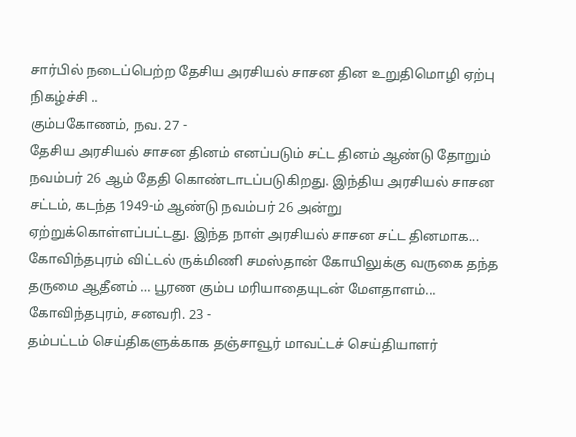சார்பில் நடைப்பெற்ற தேசிய அரசியல் சாசன தின உறுதிமொழி ஏற்பு நிகழ்ச்சி ..
கும்பகோணம், நவ. 27 -
தேசிய அரசியல் சாசன தினம் எனப்படும் சட்ட தினம் ஆண்டு தோறும் நவம்பர் 26 ஆம் தேதி கொண்டாடப்படுகிறது. இந்திய அரசியல் சாசன சட்டம், கடந்த 1949-ம் ஆண்டு நவம்பர் 26 அன்று ஏற்றுக்கொள்ளப்பட்டது. இந்த நாள் அரசியல் சாசன சட்ட தினமாக...
கோவிந்தபுரம் விட்டல் ருக்மிணி சமஸ்தான் கோயிலுக்கு வருகை தந்த தருமை ஆதீனம் … பூரண கும்ப மரியாதையுடன் மேளதாளம்...
கோவிந்தபுரம், சனவரி. 23 -
தம்பட்டம் செய்திகளுக்காக தஞ்சாவூர் மாவட்டச் செய்தியாளர்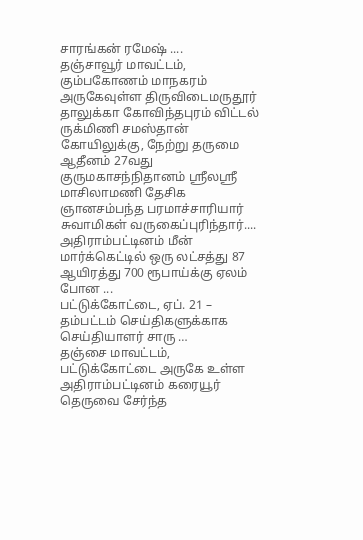சாரங்கன் ரமேஷ் ....
தஞ்சாவூர் மாவட்டம், கும்பகோணம் மாநகரம் அருகேவுள்ள திருவிடைமருதூர் தாலுக்கா கோவிந்தபுரம் விட்டல் ருக்மிணி சமஸ்தான் கோயிலுக்கு, நேற்று தருமை ஆதீனம் 27வது குருமகாசந்நிதானம் ஸ்ரீலஸ்ரீ மாசிலாமணி தேசிக ஞானசம்பந்த பரமாச்சாரியார் சுவாமிகள் வருகைப்புரிந்தார்....
அதிராம்பட்டினம் மீன் மார்க்கெட்டில் ஒரு லட்சத்து 87 ஆயிரத்து 700 ரூபாய்க்கு ஏலம் போன ...
பட்டுக்கோட்டை, ஏப். 21 –
தம்பட்டம் செய்திகளுக்காக செய்தியாளர் சாரு …
தஞ்சை மாவட்டம், பட்டுக்கோட்டை அருகே உள்ள அதிராம்பட்டினம் கரையூர் தெருவை சேர்ந்த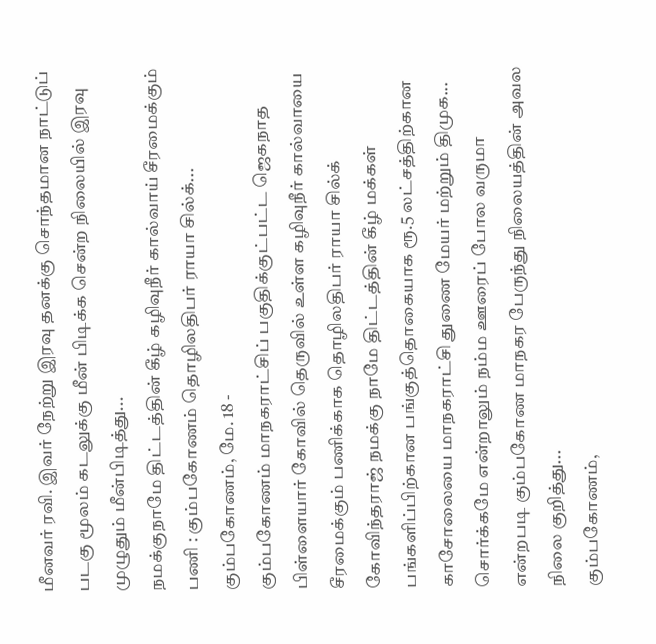மீனவர் ரவி. இவர் நேற்று இரவு தனக்கு சொந்தமான நாட்டுப் படகு மூலம் கடலுக்கு மீன் பிடிக்க சென்ற நிலையில் இரவு முழுதும் மீன்பிடித்து...
நமக்குநாமே திட்டத்தின் கீழ் கழிவுநீர் கால்வாய் சீரமைக்கும் பணி : கும்பகோணம் தொழிலதிபர் ராயா சில்க்...
கும்பகோணம், மே. 18 -
கும்பகோணம் மாநகராட்சிப் பகுதிக்குட்பட்ட ஜெகநாத பிள்ளையார் கோவில் தெருவில் உள்ள கழிவுநீர் கால்வாயை சீரமைக்கும் பணிக்காக தொழிலதிபர் ராயா சில்க் கோவிந்தராஜ் நமக்கு நாமே திட்டத்தின் கீழ் மக்கள் பங்களிப்பிற்கான பங்குத்தொகையாக ரூ.5 லட்சத்திற்கான காசோலையை மாநகராட்சி துணை மேயர் மற்றும் திமுக...
சொர்க்கமே என்றாலும் நம்ம ஊரைப் போல வருமா என்றபடி கும்பகோண மாநகர பேருந்து நிலையத்தின் அவல நிலை குறித்து...
கும்பகோணம்,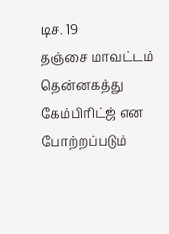டிச. 19
தஞ்சை மாவட்டம் தென்னகத்து கேம்பிரிட்ஜ் என போற்றப்படும்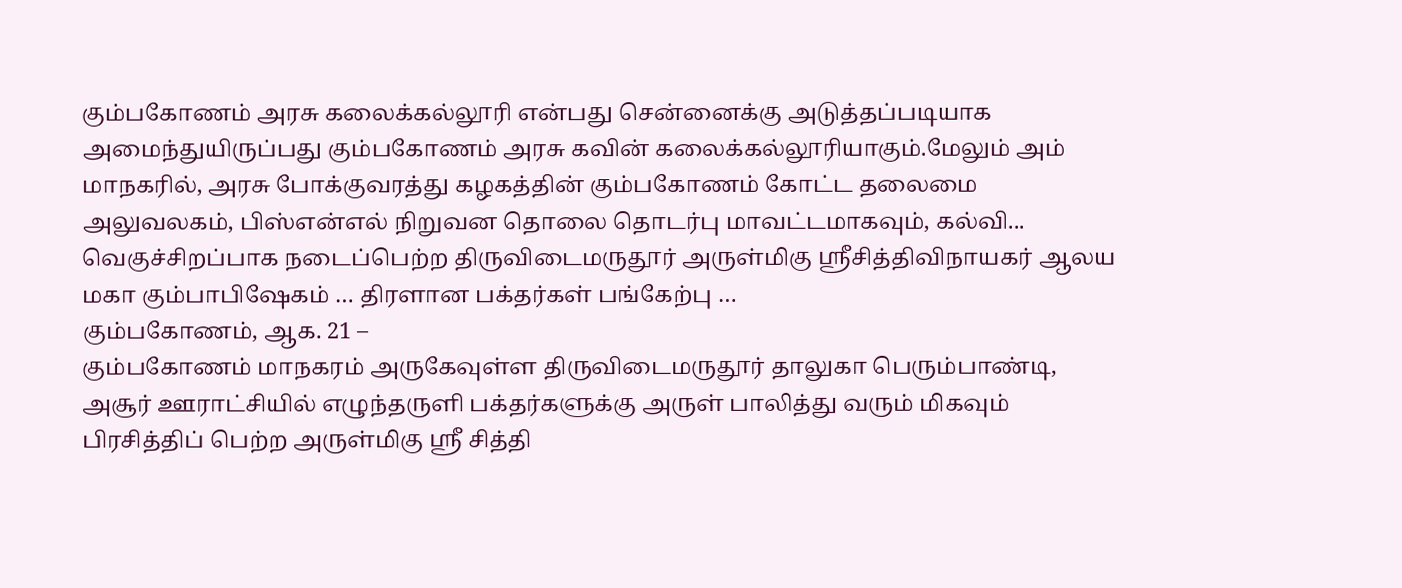கும்பகோணம் அரசு கலைக்கல்லூரி என்பது சென்னைக்கு அடுத்தப்படியாக அமைந்துயிருப்பது கும்பகோணம் அரசு கவின் கலைக்கல்லூரியாகும்.மேலும் அம் மாநகரில், அரசு போக்குவரத்து கழகத்தின் கும்பகோணம் கோட்ட தலைமை அலுவலகம், பிஸ்என்எல் நிறுவன தொலை தொடர்பு மாவட்டமாகவும், கல்வி...
வெகுச்சிறப்பாக நடைப்பெற்ற திருவிடைமருதூர் அருள்மிகு ஸ்ரீசித்திவிநாயகர் ஆலய மகா கும்பாபிஷேகம் … திரளான பக்தர்கள் பங்கேற்பு …
கும்பகோணம், ஆக. 21 –
கும்பகோணம் மாநகரம் அருகேவுள்ள திருவிடைமருதூர் தாலுகா பெரும்பாண்டி, அசூர் ஊராட்சியில் எழுந்தருளி பக்தர்களுக்கு அருள் பாலித்து வரும் மிகவும் பிரசித்திப் பெற்ற அருள்மிகு ஸ்ரீ சித்தி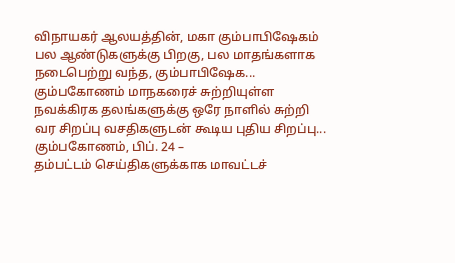விநாயகர் ஆலயத்தின், மகா கும்பாபிஷேகம் பல ஆண்டுகளுக்கு பிறகு, பல மாதங்களாக நடைபெற்று வந்த, கும்பாபிஷேக...
கும்பகோணம் மாநகரைச் சுற்றியுள்ள நவக்கிரக தலங்களுக்கு ஒரே நாளில் சுற்றி வர சிறப்பு வசதிகளுடன் கூடிய புதிய சிறப்பு...
கும்பகோணம், பிப். 24 –
தம்பட்டம் செய்திகளுக்காக மாவட்டச்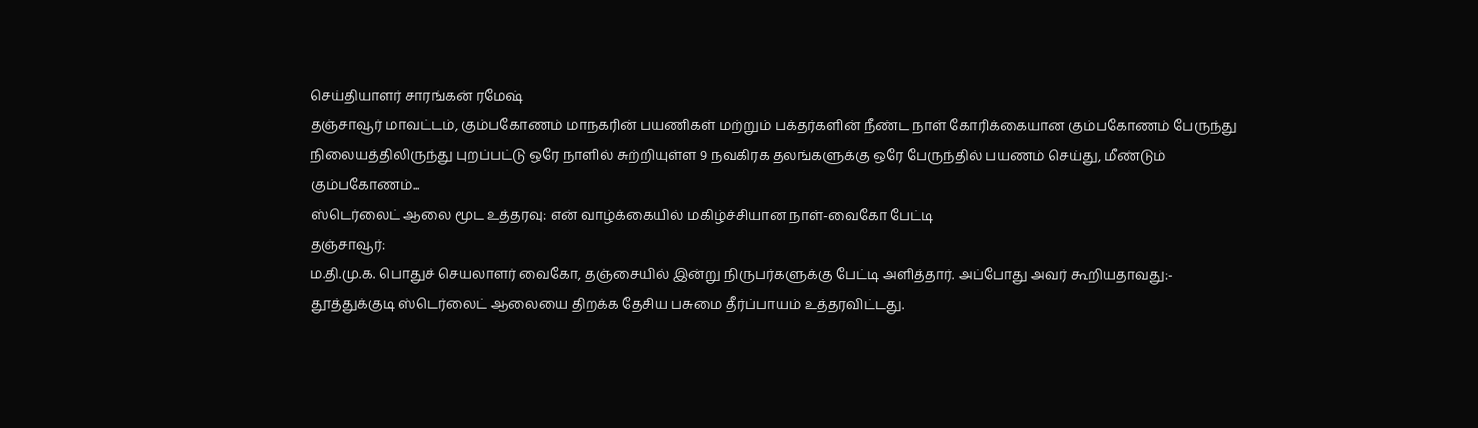செய்தியாளர் சாரங்கன் ரமேஷ்
தஞ்சாவூர் மாவட்டம், கும்பகோணம் மாநகரின் பயணிகள் மற்றும் பக்தர்களின் நீண்ட நாள் கோரிக்கையான கும்பகோணம் பேருந்து நிலையத்திலிருந்து புறப்பட்டு ஒரே நாளில் சுற்றியுள்ள 9 நவகிரக தலங்களுக்கு ஒரே பேருந்தில் பயணம் செய்து, மீண்டும் கும்பகோணம்...
ஸ்டெர்லைட் ஆலை மூட உத்தரவு: என் வாழ்க்கையில் மகிழ்ச்சியான நாள்-வைகோ பேட்டி
தஞ்சாவூர்:
ம.தி.மு.க. பொதுச் செயலாளர் வைகோ, தஞ்சையில் இன்று நிருபர்களுக்கு பேட்டி அளித்தார். அப்போது அவர் கூறியதாவது:-
தூத்துக்குடி ஸ்டெர்லைட் ஆலையை திறக்க தேசிய பசுமை தீர்ப்பாயம் உத்தரவிட்டது.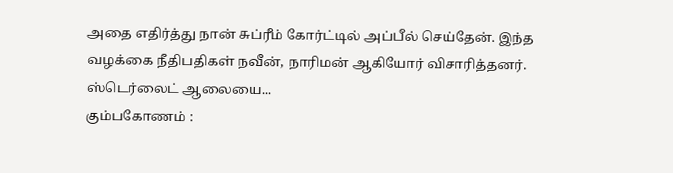அதை எதிர்த்து நான் சுப்ரீம் கோர்ட்டில் அப்பீல் செய்தேன். இந்த வழக்கை நீதிபதிகள் நவீன், நாரிமன் ஆகியோர் விசாரித்தனர்.
ஸ்டெர்லைட் ஆலையை...
கும்பகோணம் :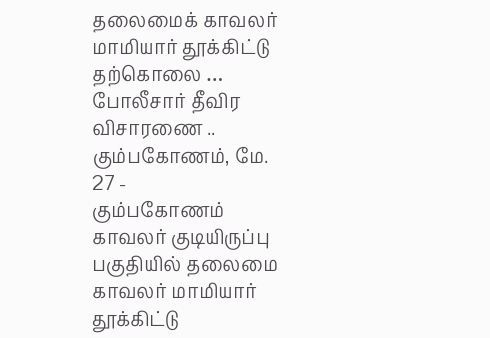தலைமைக் காவலர் மாமியார் தூக்கிட்டு தற்கொலை … போலீசார் தீவிர விசாரணை ..
கும்பகோணம், மே. 27 -
கும்பகோணம் காவலர் குடியிருப்பு பகுதியில் தலைமை காவலர் மாமியார் தூக்கிட்டு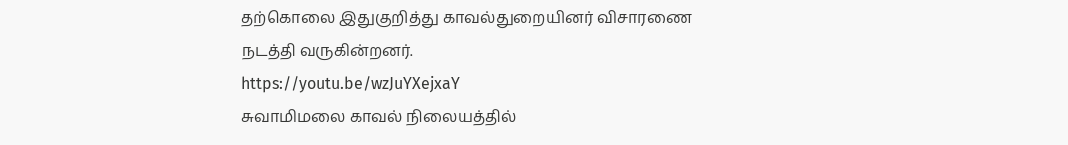தற்கொலை இதுகுறித்து காவல்துறையினர் விசாரணை நடத்தி வருகின்றனர்.
https://youtu.be/wzJuYXejxaY
சுவாமிமலை காவல் நிலையத்தில்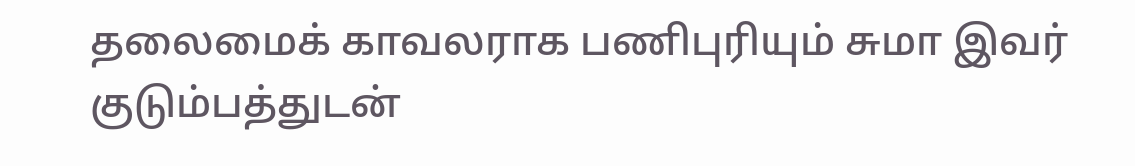தலைமைக் காவலராக பணிபுரியும் சுமா இவர் குடும்பத்துடன்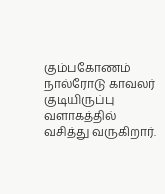கும்பகோணம் நால்ரோடு காவலர் குடியிருப்பு வளாகத்தில் வசித்து வருகிறார்.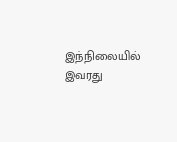இந்நிலையில் இவரது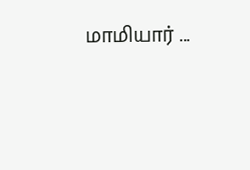மாமியார் ...